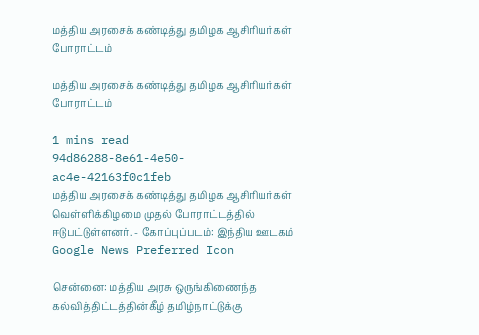மத்திய அரசைக் கண்டித்து தமிழக ஆசிரியர்கள் போராட்டம்

மத்திய அரசைக் கண்டித்து தமிழக ஆசிரியர்கள் போராட்டம்

1 mins read
94d86288-8e61-4e50-ac4e-42163f0c1feb
மத்திய அரசைக் கண்டித்து தமிழக ஆசிரியர்கள் வெள்ளிக்கிழமை முதல் போராட்டத்தில் ஈடுபட்டுள்ளனர். - கோப்புப்படம்: இந்திய ஊடகம்
Google News Preferred Icon

சென்னை: மத்திய அரசு ஒருங்கிணைந்த கல்வித்திட்டத்தின்கீழ் தமிழ்நாட்டுக்கு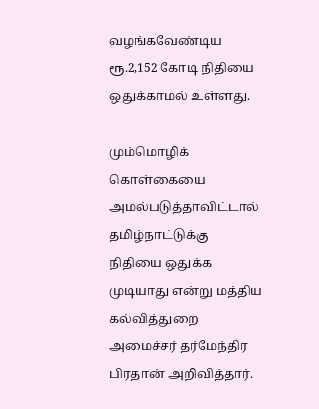வழங்கவேண்டிய ரூ.2,152 கோடி நிதியை ஒதுக்காமல் உள்ளது.

மும்மொழிக் கொள்கையை அமல்படுத்தாவிட்டால் தமிழ்நாட்டுக்கு நிதியை ஒதுக்க முடியாது என்று மத்திய கல்வித்துறை அமைச்சர் தர்மேந்திர பிரதான் அறிவித்தார்.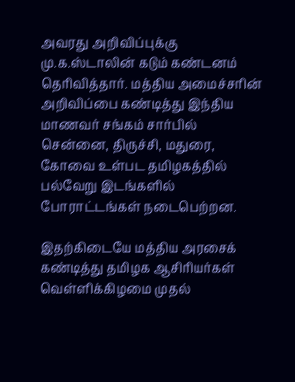அவரது அறிவிப்புக்கு மு.க.ஸ்டாலின் கடும் கண்டனம் தெரிவித்தார். மத்திய அமைச்சரின் அறிவிப்பை கண்டித்து இந்திய மாணவர் சங்கம் சார்பில் சென்னை, திருச்சி, மதுரை, கோவை உள்பட தமிழகத்தில் பல்வேறு இடங்களில் போராட்டங்கள் நடைபெற்றன.

இதற்கிடையே மத்திய அரசைக் கண்டித்து தமிழக ஆசிரியர்கள் வெள்ளிக்கிழமை முதல்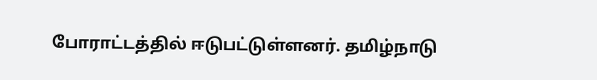போராட்டத்தில் ஈடுபட்டுள்ளனர். தமிழ்நாடு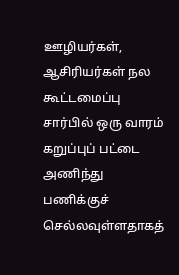ஊழியர்கள், ஆசிரியர்கள் நல கூட்டமைப்பு சார்பில் ஒரு வாரம் கறுப்புப் பட்டை அணிந்து பணிக்குச் செல்லவுள்ளதாகத்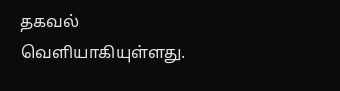தகவல் வெளியாகியுள்ளது.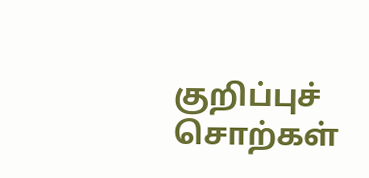குறிப்புச் சொற்கள்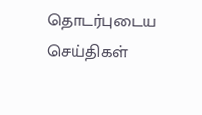தொடர்புடைய செய்திகள்